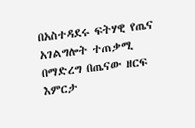በአስተዳደሩ ፍትሃዊ የጤና አገልግሎት ተጠቃሚ በማድረግ በጤናው ዘርፍ እምርታ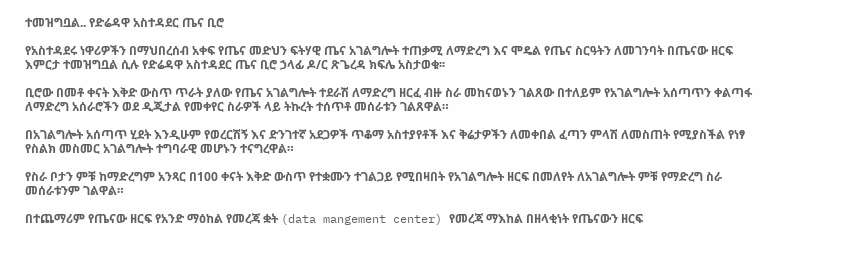ተመዝግቧል.. የድሬዳዋ አስተዳደር ጤና ቢሮ

የአስተዳደሩ ነዋሪዎችን በማህበረሰብ አቀፍ የጤና መድህን ፍትሃዊ ጤና አገልግሎት ተጠቃሚ ለማድረግ እና ሞዴል የጤና ስርዓትን ለመገንባት በጤናው ዘርፍ እምርታ ተመዝግቧል ሲሉ የድሬዳዋ አስተዳደር ጤና ቢሮ ኃላፊ ዶ/ር ጽጌረዳ ክፍሌ አስታወቁ፡፡

ቢሮው በመቶ ቀናት እቅድ ውስጥ ጥራት ያለው የጤና አገልግሎት ተደራሽ ለማድረግ ዘርፈ ብዙ ስራ መከናወኑን ገልጸው በተለይም የአገልግሎት አሰጣጥን ቀልጣፋ ለማድረግ አሰራሮችን ወደ ዲጂታል የመቀየር ስራዎች ላይ ትኩረት ተሰጥቶ መሰራቱን ገልጸዋል።

በአገልግሎት አሰጣጥ ሂደት እንዲሁም የወረርሽኝ እና ድንገተኛ አደጋዎች ጥቆማ አስተያየቶች እና ቅሬታዎችን ለመቀበል ፈጣን ምላሽ ለመስጠት የሚያስችል የነፃ የስልክ መስመር አገልግሎት ተግባራዊ መሆኑን ተናግረዋል።

የስራ ቦታን ምቹ ከማድረግም አንጻር በ100 ቀናት እቅድ ውስጥ የተቋሙን ተገልጋይ የሚበዛበት የአገልግሎት ዘርፍ በመለየት ለአገልግሎት ምቹ የማድረግ ስራ መሰራቱንም ገልዋል።

በተጨማሪም የጤናው ዘርፍ የአንድ ማዕከል የመረጃ ቋት (data mangement center) የመረጃ ማእከል በዘላቂነት የጤናውን ዘርፍ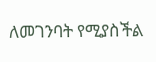ለመገንባት የሚያስችል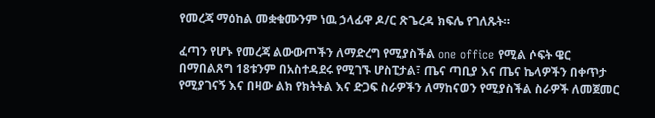የመረጃ ማዕከል መቋቁሙንም ነዉ ኃላፊዋ ዶ/ር ጽጌረዳ ክፍሌ የገለጹት።

ፈጣን የሆኑ የመረጃ ልውውጦችን ለማድረግ የሚያስችል one office የሚል ሶፍት ዌር በማበልጸግ 18ቱንም በአስተዳደሩ የሚገኙ ሆስፒታል፣ ጤና ጣቢያ እና ጤና ኬላዎችን በቀጥታ የሚያገናኝ እና በዛው ልክ የክትትል እና ድጋፍ ስራዎችን ለማከናወን የሚያስችል ስራዎች ለመጀመር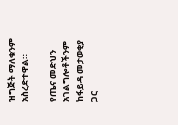ዝግጅት ማለቁንም አስረድተዋል።

የጤና መድህን አገልግሎቶችንም ከፋይዳ መታወቂያ ጋር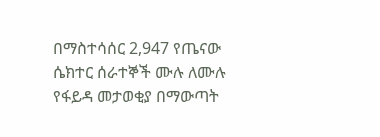በማስተሳሰር 2,947 የጤናው ሴክተር ሰራተኞች ሙሉ ለሙሉ የፋይዳ መታወቂያ በማውጣት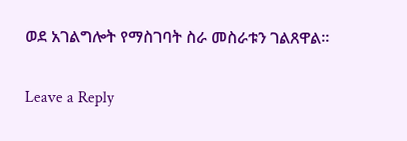ወደ አገልግሎት የማስገባት ስራ መስራቱን ገልጸዋል።

Leave a Reply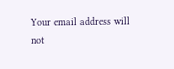Your email address will not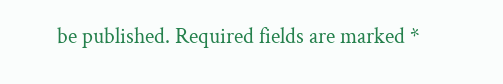be published. Required fields are marked *